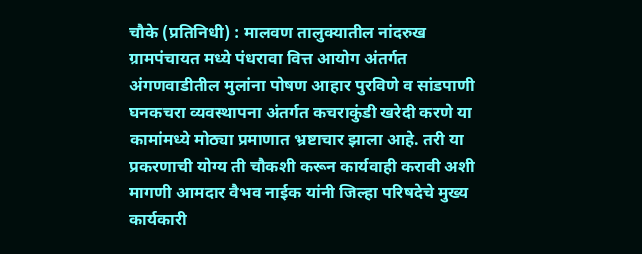चौके (प्रतिनिधी) : मालवण तालुक्यातील नांदरुख ग्रामपंचायत मध्ये पंधरावा वित्त आयोग अंतर्गत अंगणवाडीतील मुलांना पोषण आहार पुरविणे व सांडपाणी घनकचरा व्यवस्थापना अंतर्गत कचराकुंडी खरेदी करणे या कामांमध्ये मोठ्या प्रमाणात भ्रष्टाचार झाला आहे. तरी या प्रकरणाची योग्य ती चौकशी करून कार्यवाही करावी अशी मागणी आमदार वैभव नाईक यांनी जिल्हा परिषदेचे मुख्य कार्यकारी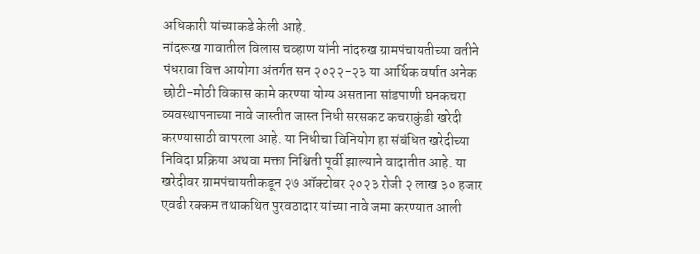अधिकारी यांच्याकडे केली आहे.
नांदरूख गावातील विलास चव्हाण यांनी नांदरुख ग्रामपंचायतीच्या वतीने पंधरावा वित्त आयोगा अंतर्गत सन २०२२-२३ या आर्थिक वर्षात अनेक छोटी-मोठी विकास कामे करण्या योग्य असताना सांडपाणी घनकचरा व्यवस्थापनाच्या नावे जास्तीत जास्त निधी सरसकट कचराकुंडी खरेदी करण्यासाठी वापरला आहे. या निधीचा विनियोग हा संबंधित खरेदीच्या निविदा प्रक्रिया अथवा मक्ता निश्चिती पूर्वी झाल्याने वादातीत आहे. या खरेदीवर ग्रामपंचायतीकडून २७ ऑक्टोबर २०२३ रोजी २ लाख ३० हजार एवढी रक्कम तथाकथित पुरवठादार यांच्या नावे जमा करण्यात आली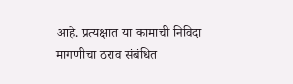आहे. प्रत्यक्षात या कामाची निविदा मागणीचा ठराव संबंधित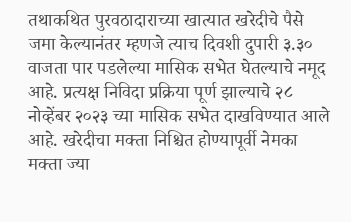तथाकथित पुरवठादाराच्या खात्यात खरेदीचे पैसे जमा केल्यानंतर म्हणजे त्याच दिवशी दुपारी ३.३० वाजता पार पडलेल्या मासिक सभेत घेतल्याचे नमूद आहे. प्रत्यक्ष निविदा प्रक्रिया पूर्ण झाल्याचे २८ नोव्हेंबर २०२३ च्या मासिक सभेत दाखविण्यात आले आहे. खरेदीचा मक्ता निश्चित होण्यापूर्वी नेमका मक्ता ज्या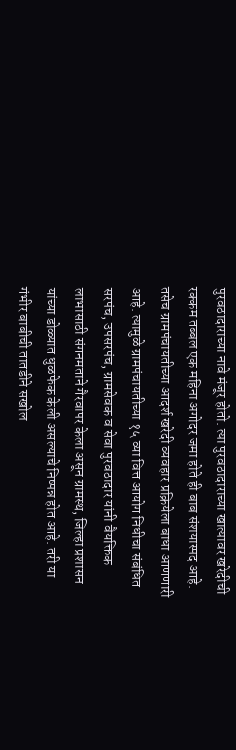पुरवठादाराच्या नावे मंजूर होतो. त्या पुरवठादाराच्या खात्यावर खरेदीची रक्कम तब्बल एक महिना अगोदर जमा होते ही बाब संशयास्पद आहे. तसेच ग्रामपंचायतीच्या आदर्श खरेदी व्यवहार प्रक्रियेला बाधा आणणारी आहे. त्यामुळे ग्रामपंचायतीच्या १५ व्या वित्त आयोग निधीचा संबंधित सरपंच, उपसरपंच, ग्रामसेवक व सेवा पुरवठादार यांनी वैयक्तिक लाभासाठी संगनमताने गैरवापर केला असून ग्रामस्थ, जिल्हा प्रशासन यांच्या डोळ्यात धुळफेक केली असल्याचे निष्पन्न होत आहे. तरी या गंभीर बाबीची तातडीने सखोल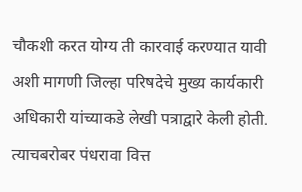चौकशी करत योग्य ती कारवाई करण्यात यावी अशी मागणी जिल्हा परिषदेचे मुख्य कार्यकारी अधिकारी यांच्याकडे लेखी पत्राद्वारे केली होती.
त्याचबरोबर पंधरावा वित्त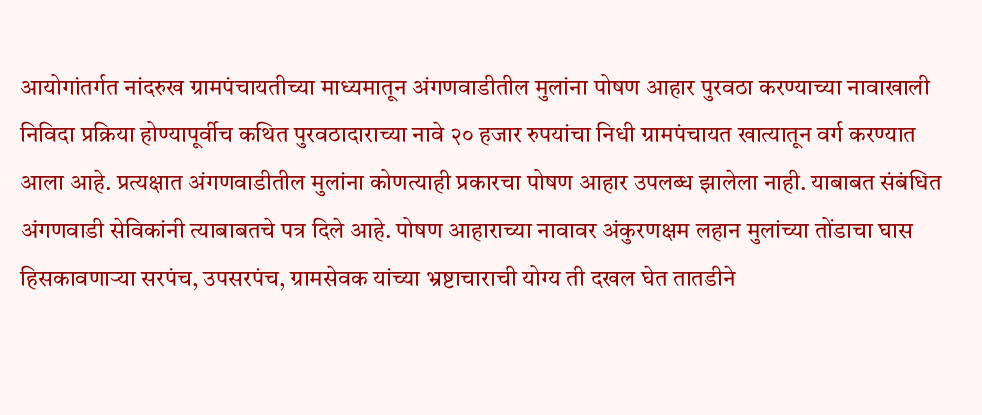आयोगांतर्गत नांदरुख ग्रामपंचायतीच्या माध्यमातून अंगणवाडीतील मुलांना पोषण आहार पुरवठा करण्याच्या नावाखाली निविदा प्रक्रिया होण्यापूर्वीच कथित पुरवठादाराच्या नावे २० हजार रुपयांचा निधी ग्रामपंचायत खात्यातून वर्ग करण्यात आला आहे. प्रत्यक्षात अंगणवाडीतील मुलांना कोणत्याही प्रकारचा पोषण आहार उपलब्ध झालेला नाही. याबाबत संबंधित अंगणवाडी सेविकांनी त्याबाबतचे पत्र दिले आहे. पोषण आहाराच्या नावावर अंकुरणक्षम लहान मुलांच्या तोंडाचा घास हिसकावणाऱ्या सरपंच, उपसरपंच, ग्रामसेवक यांच्या भ्रष्टाचाराची योग्य ती दखल घेत तातडीने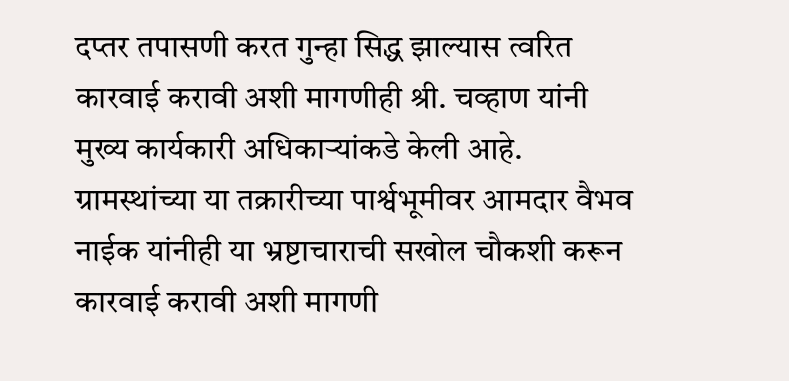दप्तर तपासणी करत गुन्हा सिद्ध झाल्यास त्वरित कारवाई करावी अशी मागणीही श्री. चव्हाण यांनी मुख्य कार्यकारी अधिकाऱ्यांकडे केली आहे. ग्रामस्थांच्या या तक्रारीच्या पार्श्वभूमीवर आमदार वैभव नाईक यांनीही या भ्रष्टाचाराची सखोल चौकशी करून कारवाई करावी अशी मागणी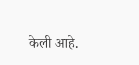केली आहे.